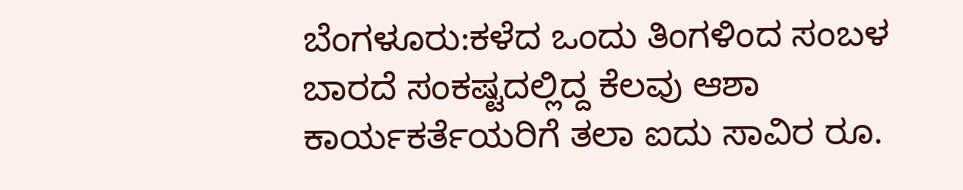ಬೆಂಗಳೂರು:ಕಳೆದ ಒಂದು ತಿಂಗಳಿಂದ ಸಂಬಳ ಬಾರದೆ ಸಂಕಷ್ಟದಲ್ಲಿದ್ದ ಕೆಲವು ಆಶಾ ಕಾರ್ಯಕರ್ತೆಯರಿಗೆ ತಲಾ ಐದು ಸಾವಿರ ರೂ.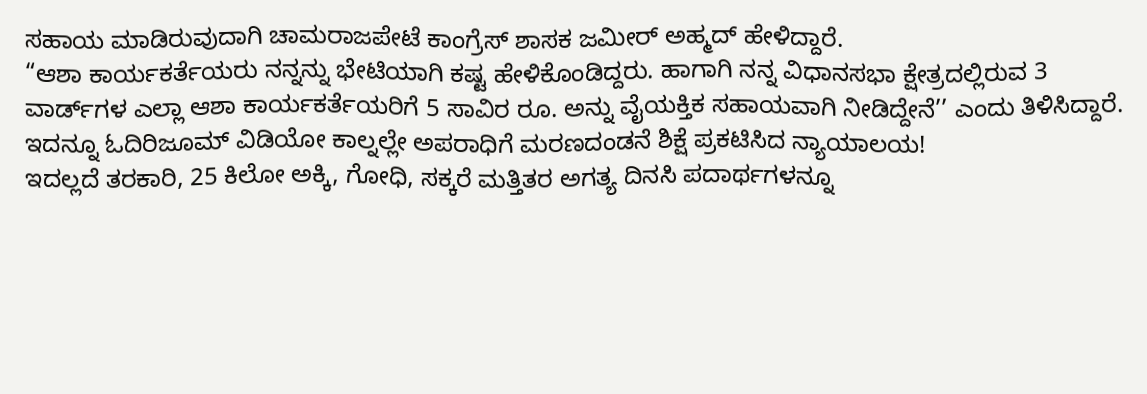ಸಹಾಯ ಮಾಡಿರುವುದಾಗಿ ಚಾಮರಾಜಪೇಟೆ ಕಾಂಗ್ರೆಸ್ ಶಾಸಕ ಜಮೀರ್ ಅಹ್ಮದ್ ಹೇಳಿದ್ದಾರೆ.
“ಆಶಾ ಕಾರ್ಯಕರ್ತೆಯರು ನನ್ನನ್ನು ಭೇಟಿಯಾಗಿ ಕಷ್ಟ ಹೇಳಿಕೊಂಡಿದ್ದರು. ಹಾಗಾಗಿ ನನ್ನ ವಿಧಾನಸಭಾ ಕ್ಷೇತ್ರದಲ್ಲಿರುವ 3 ವಾರ್ಡ್‌ಗಳ ಎಲ್ಲಾ ಆಶಾ ಕಾರ್ಯಕರ್ತೆಯರಿಗೆ 5 ಸಾವಿರ ರೂ. ಅನ್ನು ವೈಯಕ್ತಿಕ ಸಹಾಯವಾಗಿ ನೀಡಿದ್ದೇನೆ’’ ಎಂದು ತಿಳಿಸಿದ್ದಾರೆ.
ಇದನ್ನೂ ಓದಿರಿಜೂಮ್ ವಿಡಿಯೋ ಕಾಲ್ನಲ್ಲೇ ಅಪರಾಧಿಗೆ ಮರಣದಂಡನೆ ಶಿಕ್ಷೆ ಪ್ರಕಟಿಸಿದ ನ್ಯಾಯಾಲಯ!
ಇದಲ್ಲದೆ ತರಕಾರಿ, 25 ಕಿಲೋ ಅಕ್ಕಿ, ಗೋಧಿ, ಸಕ್ಕರೆ ಮತ್ತಿತರ ಅಗತ್ಯ ದಿನಸಿ ಪದಾರ್ಥಗಳನ್ನೂ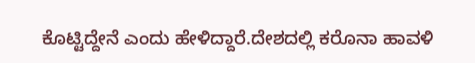ಕೊಟ್ಟಿದ್ದೇನೆ ಎಂದು ಹೇಳಿದ್ದಾರೆ.ದೇಶದಲ್ಲಿ ಕರೊನಾ ಹಾವಳಿ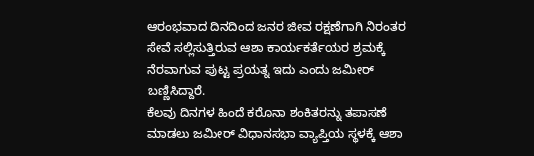ಆರಂಭವಾದ ದಿನದಿಂದ ಜನರ ಜೀವ ರಕ್ಷಣೆಗಾಗಿ ನಿರಂತರ ಸೇವೆ ಸಲ್ಲಿಸುತ್ತಿರುವ ಆಶಾ ಕಾರ್ಯಕರ್ತೆಯರ ಶ್ರಮಕ್ಕೆ ನೆರವಾಗುವ ಪುಟ್ಟ ಪ್ರಯತ್ನ ಇದು ಎಂದು ಜಮೀರ್ ಬಣ್ಣಿಸಿದ್ದಾರೆ.
ಕೆಲವು ದಿನಗಳ ಹಿಂದೆ ಕರೊನಾ ಶಂಕಿತರನ್ನು ತಪಾಸಣೆ ಮಾಡಲು ಜಮೀರ್ ವಿಧಾನಸಭಾ ವ್ಯಾಪ್ತಿಯ ಸ್ಥಳಕ್ಕೆ ಆಶಾ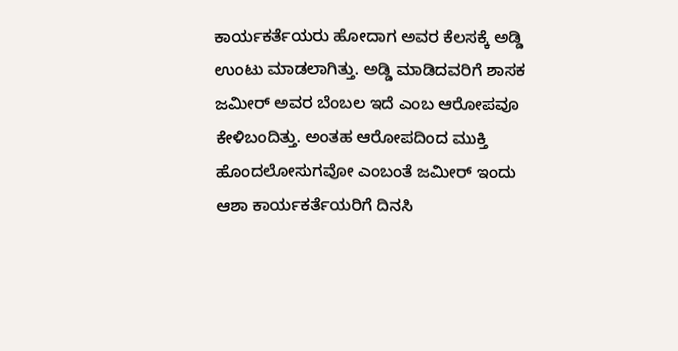ಕಾರ್ಯಕರ್ತೆಯರು ಹೋದಾಗ ಅವರ ಕೆಲಸಕ್ಕೆ ಅಡ್ಡಿ ಉಂಟು ಮಾಡಲಾಗಿತ್ತು. ಅಡ್ಡಿ ಮಾಡಿದವರಿಗೆ ಶಾಸಕ ಜಮೀರ್ ಅವರ ಬೆಂಬಲ ಇದೆ ಎಂಬ ಆರೋಪವೂ ಕೇಳಿಬಂದಿತ್ತು. ಅಂತಹ ಆರೋಪದಿಂದ ಮುಕ್ತಿ ಹೊಂದಲೋಸುಗವೋ ಎಂಬಂತೆ ಜಮೀರ್ ಇಂದು ಆಶಾ ಕಾರ್ಯಕರ್ತೆಯರಿಗೆ ದಿನಸಿ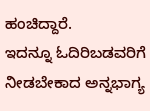ಹಂಚಿದ್ದಾರೆ.
ಇದನ್ನೂ ಓದಿರಿಬಡವರಿಗೆ ನೀಡಬೇಕಾದ ಅನ್ನಭಾಗ್ಯ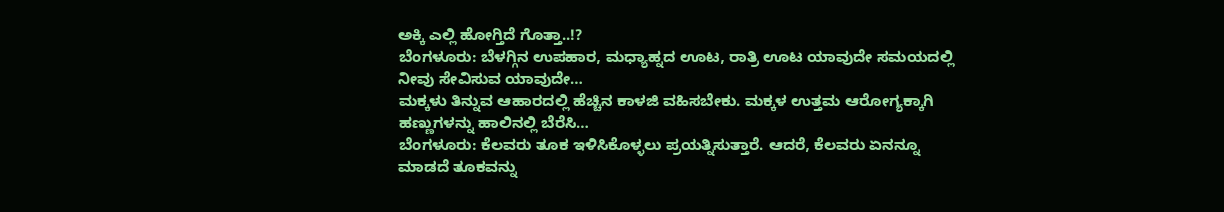ಅಕ್ಕಿ ಎಲ್ಲಿ ಹೋಗ್ತಿದೆ ಗೊತ್ತಾ..!?
ಬೆಂಗಳೂರು: ಬೆಳಗ್ಗಿನ ಉಪಹಾರ, ಮಧ್ಯಾಹ್ನದ ಊಟ, ರಾತ್ರಿ ಊಟ ಯಾವುದೇ ಸಮಯದಲ್ಲಿ ನೀವು ಸೇವಿಸುವ ಯಾವುದೇ…
ಮಕ್ಕಳು ತಿನ್ನುವ ಆಹಾರದಲ್ಲಿ ಹೆಚ್ಚಿನ ಕಾಳಜಿ ವಹಿಸಬೇಕು. ಮಕ್ಕಳ ಉತ್ತಮ ಆರೋಗ್ಯಕ್ಕಾಗಿ ಹಣ್ಣುಗಳನ್ನು ಹಾಲಿನಲ್ಲಿ ಬೆರೆಸಿ…
ಬೆಂಗಳೂರು: ಕೆಲವರು ತೂಕ ಇಳಿಸಿಕೊಳ್ಳಲು ಪ್ರಯತ್ನಿಸುತ್ತಾರೆ. ಆದರೆ, ಕೆಲವರು ಏನನ್ನೂ ಮಾಡದೆ ತೂಕವನ್ನು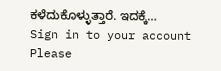ಕಳೆದುಕೊಳ್ಳುತ್ತಾರೆ. ಇದಕ್ಕೆ…
Sign in to your account
Please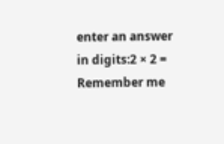enter an answer in digits:2 × 2 =
Remember me